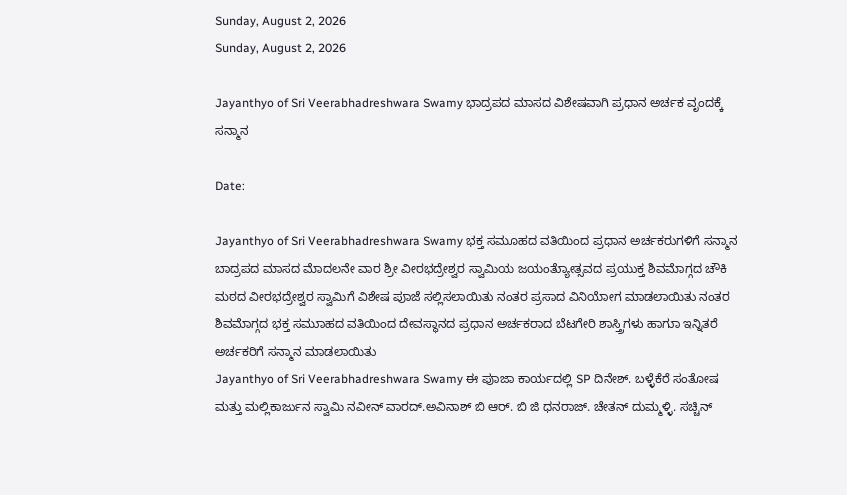Sunday, August 2, 2026
Sunday, August 2, 2026

Jayanthyo of Sri Veerabhadreshwara Swamy ಭಾದ್ರಪದ ಮಾಸದ ವಿಶೇಷವಾಗಿ ಪ್ರಧಾನ ಅರ್ಚಕ ವೃಂದಕ್ಕೆ ಸನ್ಮಾನ

Date:

Jayanthyo of Sri Veerabhadreshwara Swamy ಭಕ್ತ ಸಮೂಹದ ವತಿಯಿಂದ ಪ್ರಧಾನ ಅರ್ಚಕರುಗಳಿಗೆ ಸನ್ಮಾನ
ಬಾದ್ರಪದ ಮಾಸದ ಮೆಾದಲನೇ ವಾರ ಶ್ರೀ ವೀರಭದ್ರೇಶ್ವರ ಸ್ವಾಮಿಯ ಜಯಂತ್ಯೆುಾೕತ್ಸವದ ಪ್ರಯುಕ್ತ ಶಿವಮೆಾಗ್ಗದ ಚೌಕಿ ಮಠದ ವೀರಭದ್ರೇಶ್ವರ ಸ್ವಾಮಿಗೆ ವಿಶೇಷ ಪುಾಜೆ ಸಲ್ಲಿಸಲಾಯಿತು ನಂತರ ಪ್ರಸಾದ ವಿನಿಯೆಾೕಗ ಮಾಡಲಾಯಿತು ನಂತರ ಶಿವಮೆಾಗ್ಗದ ಭಕ್ತ ಸಮುಾಹದ ವತಿಯಿಂದ ದೇವಸ್ಥಾನದ ಪ್ರಧಾನ ಅರ್ಚಕರಾದ ಬೆಟಗೇರಿ ಶಾಸ್ತ್ರಿಗಳು ಹಾಗುಾ ಇನ್ನಿತರೆ ಅರ್ಚಕರಿಗೆ ಸನ್ಮಾನ ಮಾಡಲಾಯಿತು
Jayanthyo of Sri Veerabhadreshwara Swamy ಈ ಪುಾಜಾ ಕಾರ್ಯದಲ್ಲಿ SP ದಿನೇಶ್. ಬಳ್ಳೆಕೆರೆ ಸಂತೋಷ ಮತ್ತು ಮಲ್ಲಿಕಾರ್ಜುನ ಸ್ವಾಮಿ ನವೀನ್ ವಾರದ್.ಅವಿನಾಶ್ ಬಿ ಆರ್. ಬಿ ಜಿ ಧನರಾಜ್. ಚೇತನ್ ದುಮ್ಮಳ್ಳಿ. ಸಚ್ಚಿನ್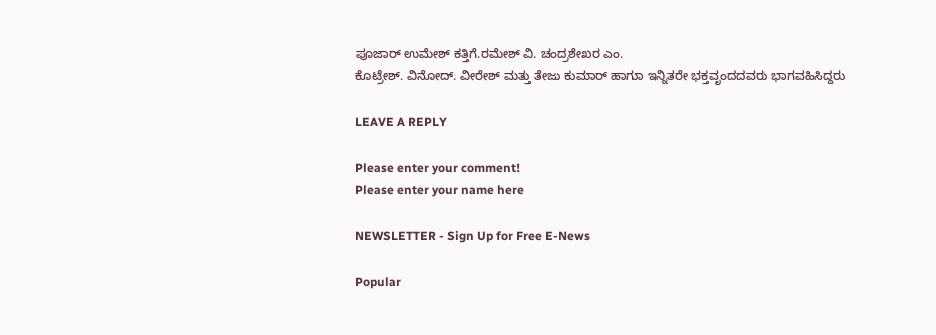ಪೂಜಾರ್ ಉಮೇಶ್ ಕತ್ತಿಗೆ.ರಮೇಶ್ ವಿ. ಚಂದ್ರಶೇಖರ ಎಂ.
ಕೊಟ್ರೇಶ್. ವಿನೋದ್. ವೀರೇಶ್ ಮತ್ತು ತೇಜು ಕುಮಾರ್ ಹಾಗುಾ ಇನ್ನಿತರೇ ಭಕ್ತವೃಂದದವರು ಭಾಗವಹಿಸಿದ್ದರು

LEAVE A REPLY

Please enter your comment!
Please enter your name here

NEWSLETTER - Sign Up for Free E-News

Popular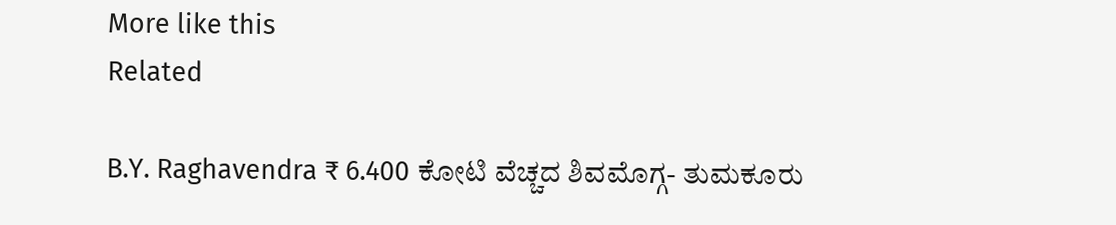More like this
Related

B.Y. Raghavendra ₹ 6.400 ಕೋಟಿ ವೆಚ್ಚದ ಶಿವಮೊಗ್ಗ- ತುಮಕೂರು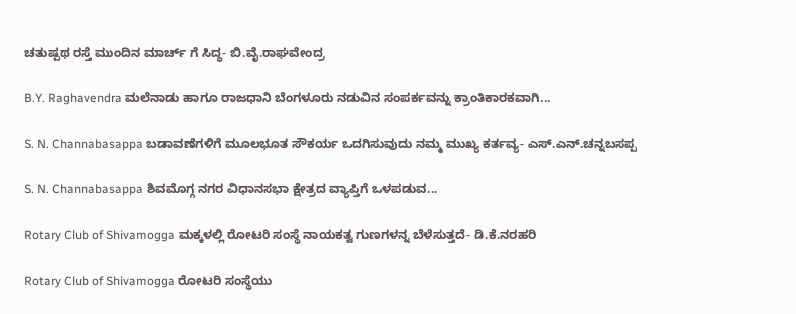ಚತುಷ್ಪಥ ರಸ್ತೆ ಮುಂದಿನ ಮಾರ್ಚ್ ಗೆ ಸಿದ್ಧ- ಬಿ.ವೈ.ರಾಘವೇಂದ್ರ

B.Y. Raghavendra ಮಲೆನಾಡು ಹಾಗೂ ರಾಜಧಾನಿ ಬೆಂಗಳೂರು ನಡುವಿನ ಸಂಪರ್ಕವನ್ನು ಕ್ರಾಂತಿಕಾರಕವಾಗಿ...

S. N. Channabasappa ಬಡಾವಣೆಗಳಿಗೆ ಮೂಲಭೂತ ಸೌಕರ್ಯ ಒದಗಿಸುವುದು ನಮ್ಮ ಮುಖ್ಯ ಕರ್ತವ್ಯ- ಎಸ್.ಎನ್.ಚನ್ನಬಸಪ್ಪ

S. N. Channabasappa ಶಿವಮೊಗ್ಗ ನಗರ ವಿಧಾನಸಭಾ ಕ್ಷೇತ್ರದ ವ್ಯಾಪ್ತಿಗೆ ಒಳಪಡುವ...

Rotary Club of Shivamogga ಮಕ್ಕಳಲ್ಲಿ ರೋಟರಿ ಸಂಸ್ಥೆ ನಾಯಕತ್ವ ಗುಣಗಳನ್ನ ಬೆಳೆಸುತ್ತದೆ- ಡಿ.ಕೆ.ನರಹರಿ

Rotary Club of Shivamogga ರೋಟರಿ ಸಂಸ್ಥೆಯು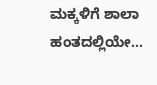ಮಕ್ಕಳಿಗೆ ಶಾಲಾ ಹಂತದಲ್ಲಿಯೇ...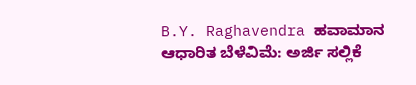B.Y. Raghavendra ಹವಾಮಾನ ಆಧಾರಿತ ಬೆಳೆವಿಮೆ: ಅರ್ಜಿ ಸಲ್ಲಿಕೆ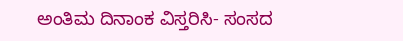ಅಂತಿಮ ದಿನಾಂಕ ವಿಸ್ತರಿಸಿ- ಸಂಸದ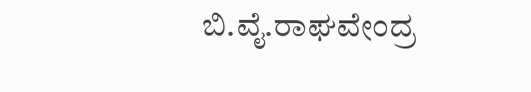ಬಿ.ವೈ‌.ರಾಘವೇಂದ್ರ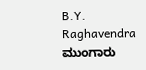B.Y. Raghavendra ಮುಂಗಾರು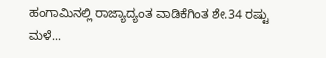ಹಂಗಾಮಿನಲ್ಲಿ ರಾಜ್ಯಾದ್ಯಂತ ವಾಡಿಕೆಗಿಂತ ಶೇ.34 ರಷ್ಟು ಮಳೆ...